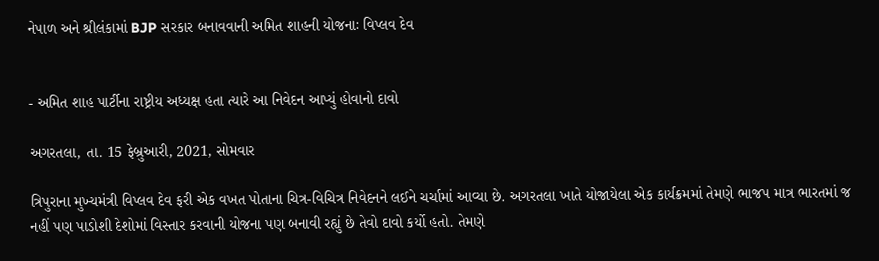નેપાળ અને શ્રીલંકામાં BJP સરકાર બનાવવાની અમિત શાહની યોજનાઃ વિપ્લવ દેવ


- અમિત શાહ પાર્ટીના રાષ્ટ્રીય અધ્યક્ષ હતા ત્યારે આ નિવેદન આપ્યું હોવાનો દાવો

અગરતલા, તા. 15 ફેબ્રુઆરી, 2021, સોમવાર

ત્રિપુરાના મુખ્યમંત્રી વિપ્લવ દેવ ફરી એક વખત પોતાના ચિત્ર-વિચિત્ર નિવેદનને લઈને ચર્ચામાં આવ્યા છે. અગરતલા ખાતે યોજાયેલા એક કાર્યક્રમમાં તેમણે ભાજપ માત્ર ભારતમાં જ નહીં પણ પાડોશી દેશોમાં વિસ્તાર કરવાની યોજના પણ બનાવી રહ્યું છે તેવો દાવો કર્યો હતો. તેમણે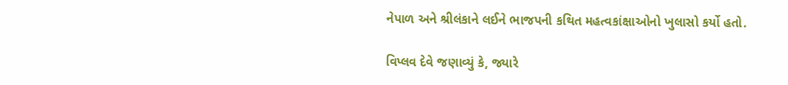નેપાળ અને શ્રીલંકાને લઈને ભાજપની કથિત મહત્વકાંક્ષાઓનો ખુલાસો કર્યો હતો.

વિપ્લવ દેવે જણાવ્યું કે, જ્યારે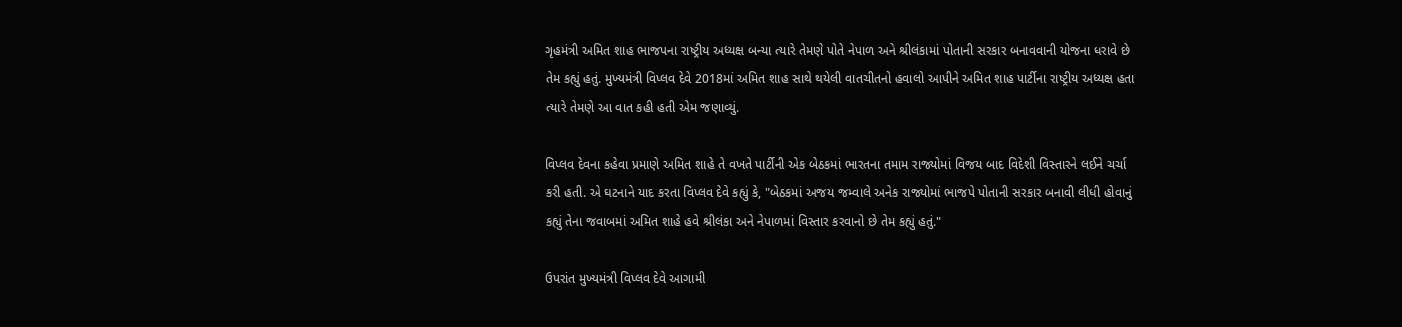ગૃહમંત્રી અમિત શાહ ભાજપના રાષ્ટ્રીય અધ્યક્ષ બન્યા ત્યારે તેમણે પોતે નેપાળ અને શ્રીલંકામાં પોતાની સરકાર બનાવવાની યોજના ધરાવે છે તેમ કહ્યું હતું. મુખ્યમંત્રી વિપ્લવ દેવે 2018માં અમિત શાહ સાથે થયેલી વાતચીતનો હવાલો આપીને અમિત શાહ પાર્ટીના રાષ્ટ્રીય અધ્યક્ષ હતા ત્યારે તેમણે આ વાત કહી હતી એમ જણાવ્યું.

વિપ્લવ દેવના કહેવા પ્રમાણે અમિત શાહે તે વખતે પાર્ટીની એક બેઠકમાં ભારતના તમામ રાજ્યોમાં વિજય બાદ વિદેશી વિસ્તારને લઈને ચર્ચા કરી હતી. એ ઘટનાને યાદ કરતા વિપ્લવ દેવે કહ્યું કે, "બેઠકમાં અજય જમ્વાલે અનેક રાજ્યોમાં ભાજપે પોતાની સરકાર બનાવી લીધી હોવાનું કહ્યું તેના જવાબમાં અમિત શાહે હવે શ્રીલંકા અને નેપાળમાં વિસ્તાર કરવાનો છે તેમ કહ્યું હતું."

ઉપરાંત મુખ્યમંત્રી વિપ્લવ દેવે આગામી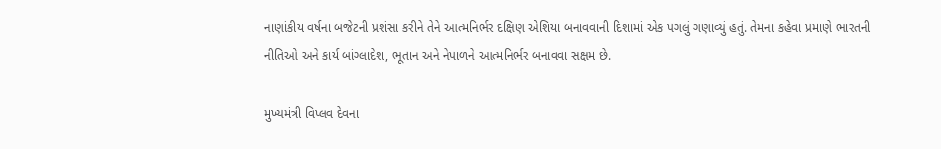નાણાંકીય વર્ષના બજેટની પ્રશંસા કરીને તેને આત્મનિર્ભર દક્ષિણ એશિયા બનાવવાની દિશામાં એક પગલું ગણાવ્યું હતું. તેમના કહેવા પ્રમાણે ભારતની નીતિઓ અને કાર્ય બાંગ્લાદેશ, ભૂતાન અને નેપાળને આત્મનિર્ભર બનાવવા સક્ષમ છે.

મુખ્યમંત્રી વિપ્લવ દેવના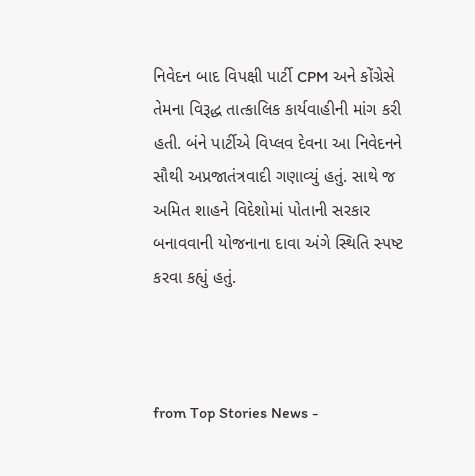નિવેદન બાદ વિપક્ષી પાર્ટી CPM અને કોંગ્રેસે તેમના વિરૂદ્ધ તાત્કાલિક કાર્યવાહીની માંગ કરી હતી. બંને પાર્ટીએ વિપ્લવ દેવના આ નિવેદનને સૌથી અપ્રજાતંત્રવાદી ગણાવ્યું હતું. સાથે જ અમિત શાહને વિદેશોમાં પોતાની સરકાર બનાવવાની યોજનાના દાવા અંગે સ્થિતિ સ્પષ્ટ કરવા કહ્યું હતું.



from Top Stories News -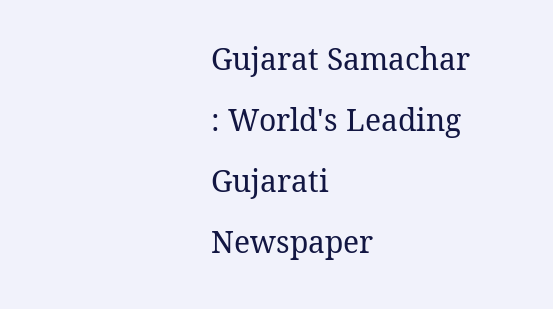Gujarat Samachar : World's Leading Gujarati Newspaper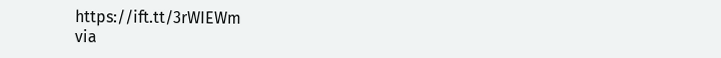https://ift.tt/3rWIEWm
via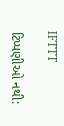IFTTT

ટિપ્પણીઓ નથી: